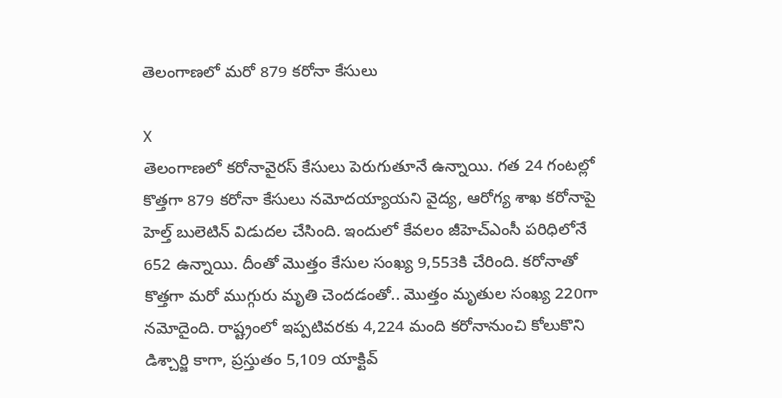తెలంగాణలో మరో 879 కరోనా కేసులు

X
తెలంగాణలో కరోనావైరస్ కేసులు పెరుగుతూనే ఉన్నాయి. గత 24 గంటల్లో కొత్తగా 879 కరోనా కేసులు నమోదయ్యాయని వైద్య, ఆరోగ్య శాఖ కరోనాపై హెల్త్ బులెటిన్ విడుదల చేసింది. ఇందులో కేవలం జీహెచ్ఎంసీ పరిధిలోనే 652 ఉన్నాయి. దీంతో మొత్తం కేసుల సంఖ్య 9,553కి చేరింది. కరోనాతో కొత్తగా మరో ముగ్గురు మృతి చెందడంతో.. మొత్తం మృతుల సంఖ్య 220గా నమోదైంది. రాష్ట్రంలో ఇప్పటివరకు 4,224 మంది కరోనానుంచి కోలుకొని డిశ్చార్జి కాగా, ప్రస్తుతం 5,109 యాక్టివ్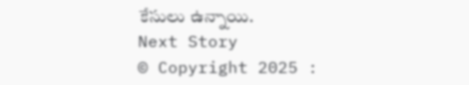కేసులు ఉన్నాయి.
Next Story
© Copyright 2025 :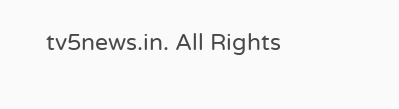tv5news.in. All Rights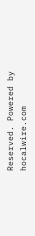Reserved. Powered by hocalwire.com